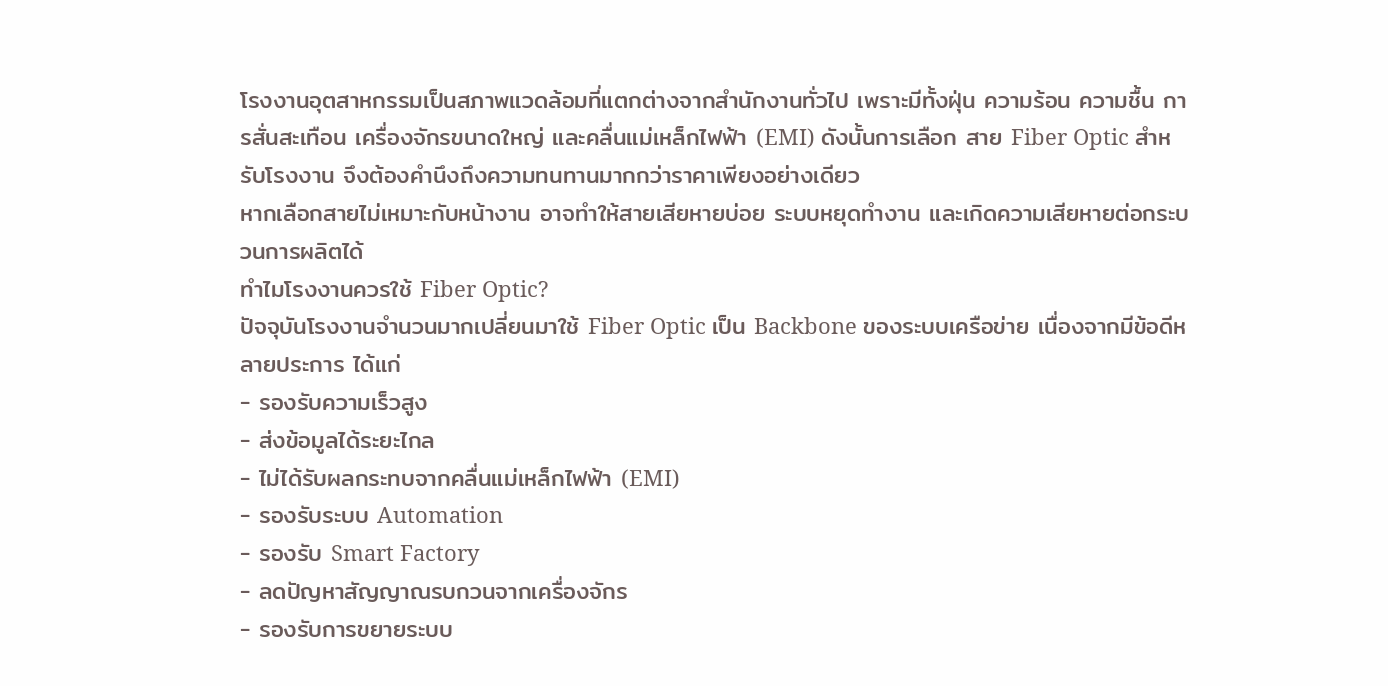โรงงานอุตสาหกรรมเป็นสภาพแวดล้อมที่แตกต่างจากสำนักงานทั่วไป เพราะมีทั้งฝุ่น ความร้อน ความชื้น การสั่นสะเทือน เครื่องจักรขนาดใหญ่ และคลื่นแม่เหล็กไฟฟ้า (EMI) ดังนั้นการเลือก สาย Fiber Optic สำหรับโรงงาน จึงต้องคำนึงถึงความทนทานมากกว่าราคาเพียงอย่างเดียว
หากเลือกสายไม่เหมาะกับหน้างาน อาจทำให้สายเสียหายบ่อย ระบบหยุดทำงาน และเกิดความเสียหายต่อกระบวนการผลิตได้
ทำไมโรงงานควรใช้ Fiber Optic?
ปัจจุบันโรงงานจำนวนมากเปลี่ยนมาใช้ Fiber Optic เป็น Backbone ของระบบเครือข่าย เนื่องจากมีข้อดีหลายประการ ได้แก่
- รองรับความเร็วสูง
- ส่งข้อมูลได้ระยะไกล
- ไม่ได้รับผลกระทบจากคลื่นแม่เหล็กไฟฟ้า (EMI)
- รองรับระบบ Automation
- รองรับ Smart Factory
- ลดปัญหาสัญญาณรบกวนจากเครื่องจักร
- รองรับการขยายระบบ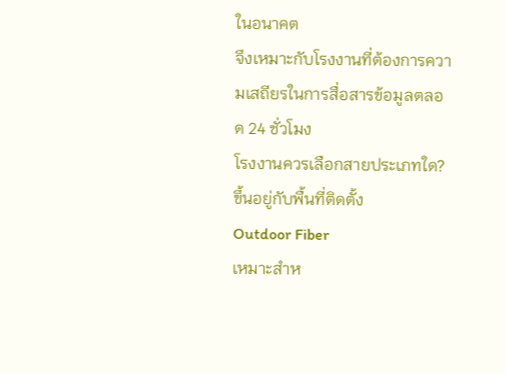ในอนาคต
จึงเหมาะกับโรงงานที่ต้องการความเสถียรในการสื่อสารข้อมูลตลอด 24 ชั่วโมง
โรงงานควรเลือกสายประเภทใด?
ขึ้นอยู่กับพื้นที่ติดตั้ง
Outdoor Fiber
เหมาะสำห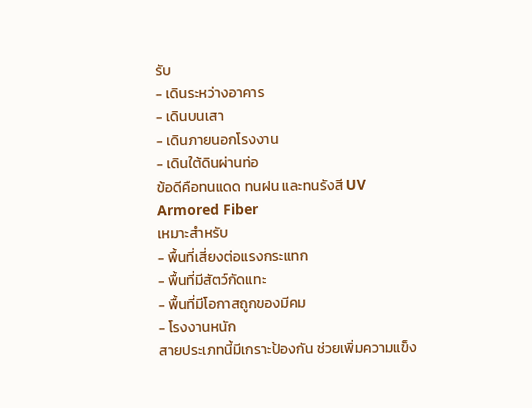รับ
- เดินระหว่างอาคาร
- เดินบนเสา
- เดินภายนอกโรงงาน
- เดินใต้ดินผ่านท่อ
ข้อดีคือทนแดด ทนฝน และทนรังสี UV
Armored Fiber
เหมาะสำหรับ
- พื้นที่เสี่ยงต่อแรงกระแทก
- พื้นที่มีสัตว์กัดแทะ
- พื้นที่มีโอกาสถูกของมีคม
- โรงงานหนัก
สายประเภทนี้มีเกราะป้องกัน ช่วยเพิ่มความแข็ง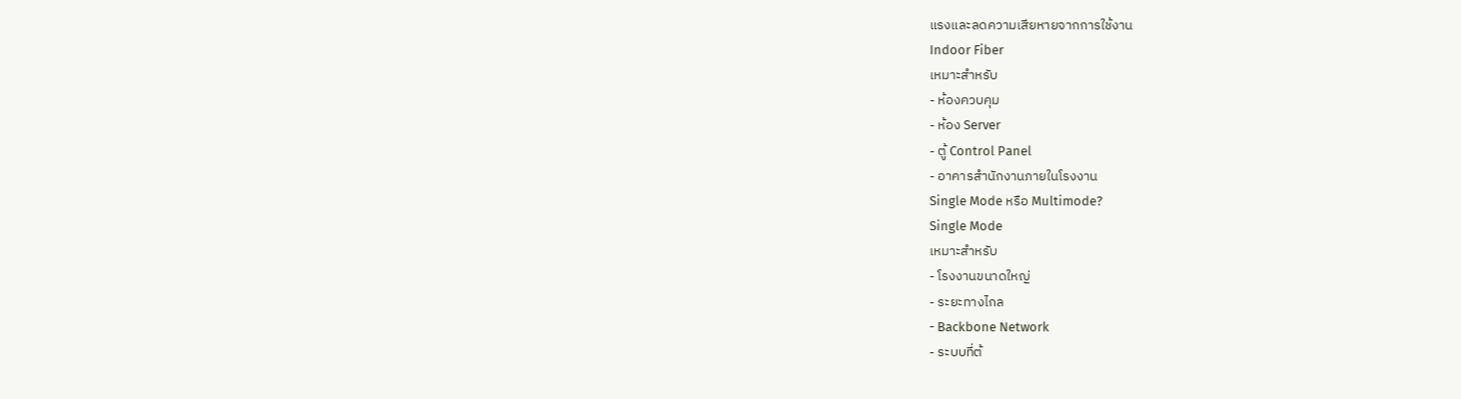แรงและลดความเสียหายจากการใช้งาน
Indoor Fiber
เหมาะสำหรับ
- ห้องควบคุม
- ห้อง Server
- ตู้ Control Panel
- อาคารสำนักงานภายในโรงงาน
Single Mode หรือ Multimode?
Single Mode
เหมาะสำหรับ
- โรงงานขนาดใหญ่
- ระยะทางไกล
- Backbone Network
- ระบบที่ต้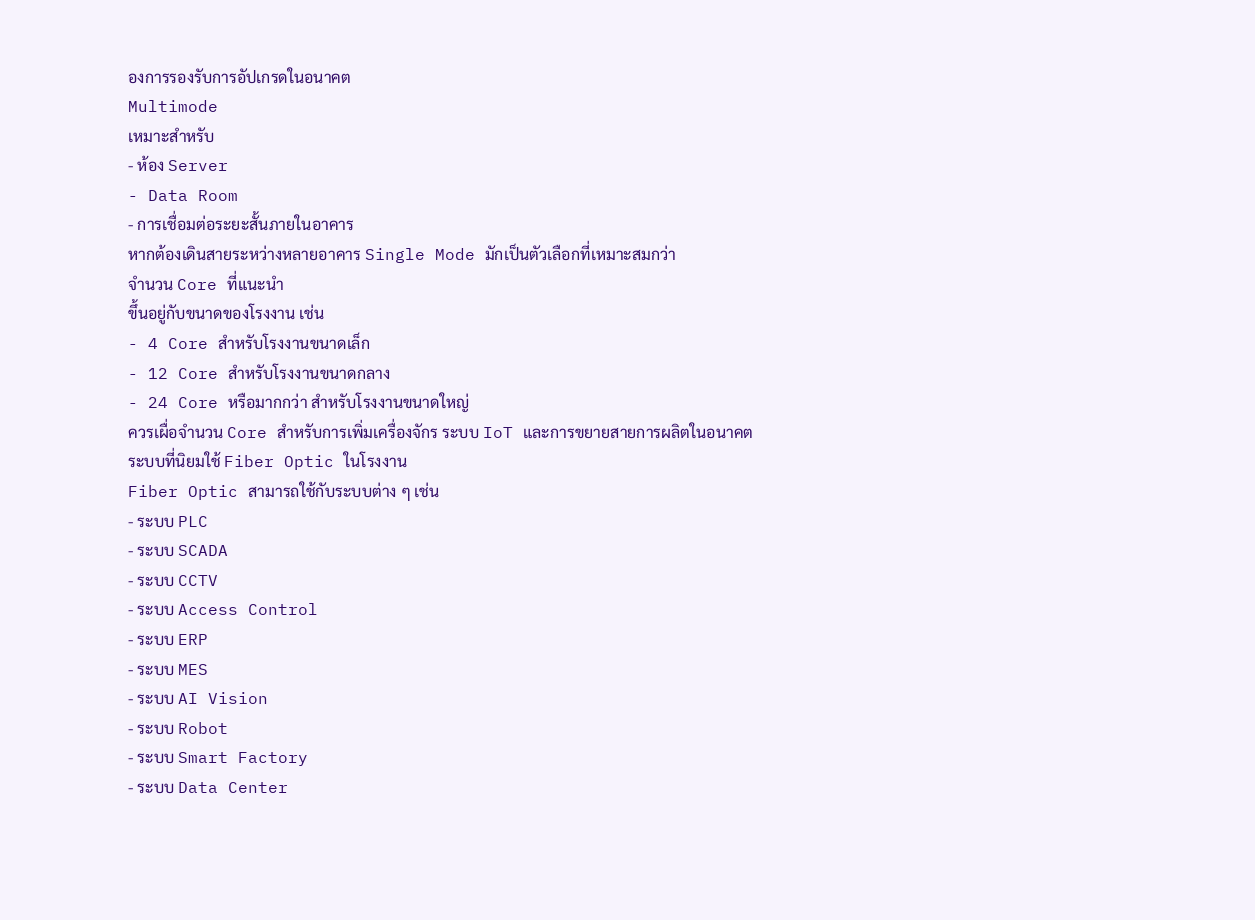องการรองรับการอัปเกรดในอนาคต
Multimode
เหมาะสำหรับ
- ห้อง Server
- Data Room
- การเชื่อมต่อระยะสั้นภายในอาคาร
หากต้องเดินสายระหว่างหลายอาคาร Single Mode มักเป็นตัวเลือกที่เหมาะสมกว่า
จำนวน Core ที่แนะนำ
ขึ้นอยู่กับขนาดของโรงงาน เช่น
- 4 Core สำหรับโรงงานขนาดเล็ก
- 12 Core สำหรับโรงงานขนาดกลาง
- 24 Core หรือมากกว่า สำหรับโรงงานขนาดใหญ่
ควรเผื่อจำนวน Core สำหรับการเพิ่มเครื่องจักร ระบบ IoT และการขยายสายการผลิตในอนาคต
ระบบที่นิยมใช้ Fiber Optic ในโรงงาน
Fiber Optic สามารถใช้กับระบบต่าง ๆ เช่น
- ระบบ PLC
- ระบบ SCADA
- ระบบ CCTV
- ระบบ Access Control
- ระบบ ERP
- ระบบ MES
- ระบบ AI Vision
- ระบบ Robot
- ระบบ Smart Factory
- ระบบ Data Center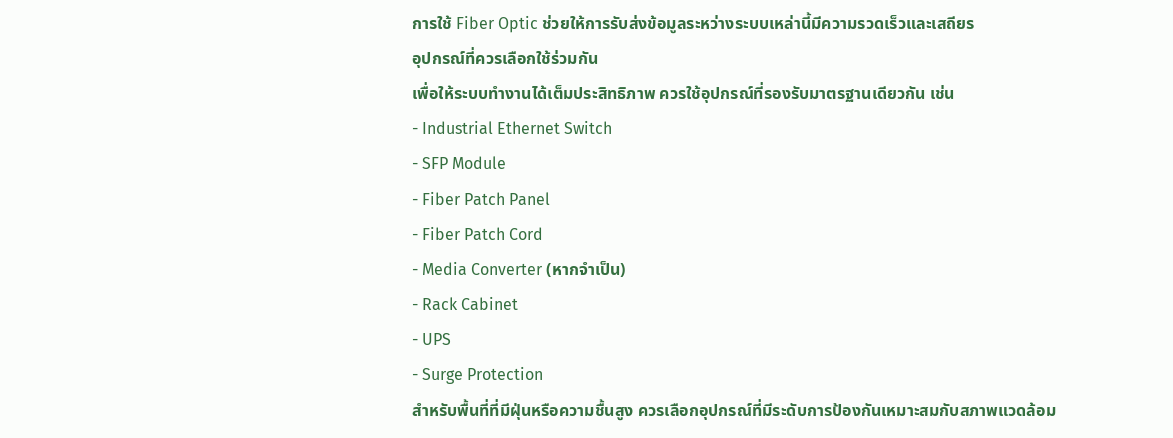การใช้ Fiber Optic ช่วยให้การรับส่งข้อมูลระหว่างระบบเหล่านี้มีความรวดเร็วและเสถียร
อุปกรณ์ที่ควรเลือกใช้ร่วมกัน
เพื่อให้ระบบทำงานได้เต็มประสิทธิภาพ ควรใช้อุปกรณ์ที่รองรับมาตรฐานเดียวกัน เช่น
- Industrial Ethernet Switch
- SFP Module
- Fiber Patch Panel
- Fiber Patch Cord
- Media Converter (หากจำเป็น)
- Rack Cabinet
- UPS
- Surge Protection
สำหรับพื้นที่ที่มีฝุ่นหรือความชื้นสูง ควรเลือกอุปกรณ์ที่มีระดับการป้องกันเหมาะสมกับสภาพแวดล้อม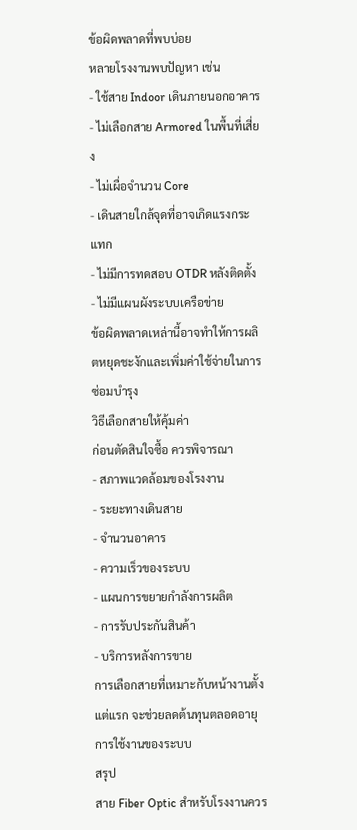ข้อผิดพลาดที่พบบ่อย
หลายโรงงานพบปัญหา เช่น
- ใช้สาย Indoor เดินภายนอกอาคาร
- ไม่เลือกสาย Armored ในพื้นที่เสี่ยง
- ไม่เผื่อจำนวน Core
- เดินสายใกล้จุดที่อาจเกิดแรงกระแทก
- ไม่มีการทดสอบ OTDR หลังติดตั้ง
- ไม่มีแผนผังระบบเครือข่าย
ข้อผิดพลาดเหล่านี้อาจทำให้การผลิตหยุดชะงักและเพิ่มค่าใช้จ่ายในการซ่อมบำรุง
วิธีเลือกสายให้คุ้มค่า
ก่อนตัดสินใจซื้อ ควรพิจารณา
- สภาพแวดล้อมของโรงงาน
- ระยะทางเดินสาย
- จำนวนอาคาร
- ความเร็วของระบบ
- แผนการขยายกำลังการผลิต
- การรับประกันสินค้า
- บริการหลังการขาย
การเลือกสายที่เหมาะกับหน้างานตั้งแต่แรก จะช่วยลดต้นทุนตลอดอายุการใช้งานของระบบ
สรุป
สาย Fiber Optic สำหรับโรงงานควร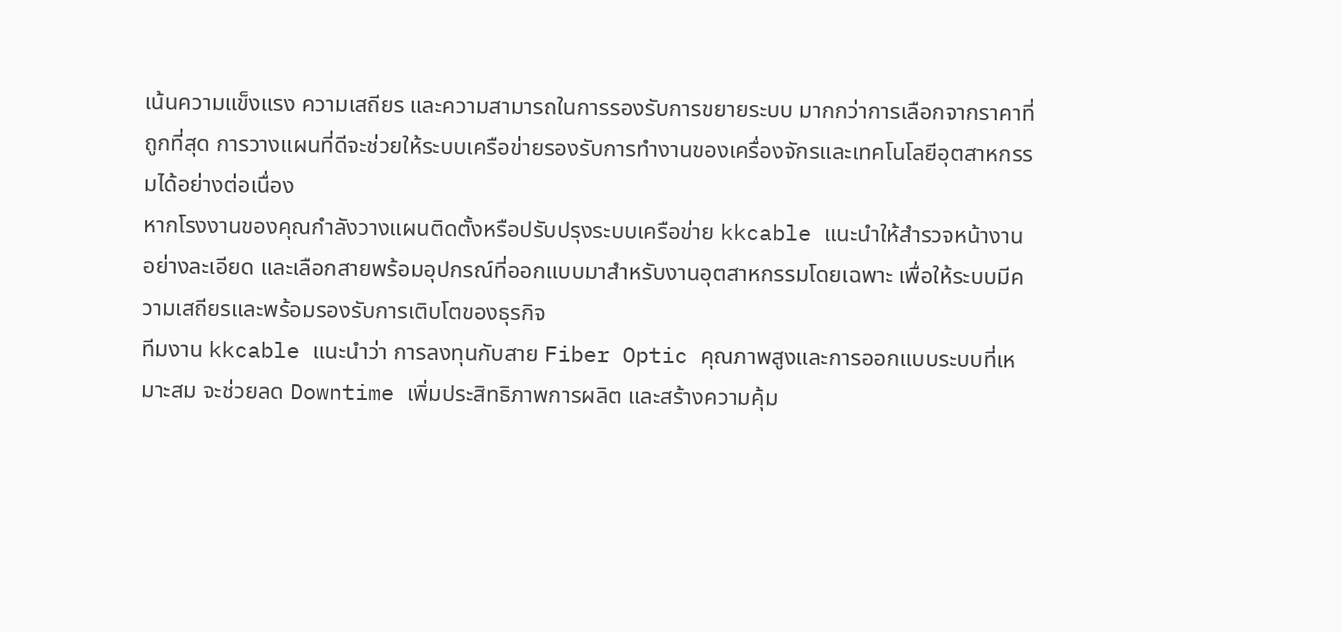เน้นความแข็งแรง ความเสถียร และความสามารถในการรองรับการขยายระบบ มากกว่าการเลือกจากราคาที่ถูกที่สุด การวางแผนที่ดีจะช่วยให้ระบบเครือข่ายรองรับการทำงานของเครื่องจักรและเทคโนโลยีอุตสาหกรรมได้อย่างต่อเนื่อง
หากโรงงานของคุณกำลังวางแผนติดตั้งหรือปรับปรุงระบบเครือข่าย kkcable แนะนำให้สำรวจหน้างานอย่างละเอียด และเลือกสายพร้อมอุปกรณ์ที่ออกแบบมาสำหรับงานอุตสาหกรรมโดยเฉพาะ เพื่อให้ระบบมีความเสถียรและพร้อมรองรับการเติบโตของธุรกิจ
ทีมงาน kkcable แนะนำว่า การลงทุนกับสาย Fiber Optic คุณภาพสูงและการออกแบบระบบที่เหมาะสม จะช่วยลด Downtime เพิ่มประสิทธิภาพการผลิต และสร้างความคุ้ม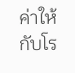ค่าให้กับโร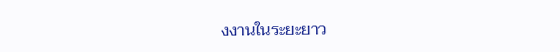งงานในระยะยาว